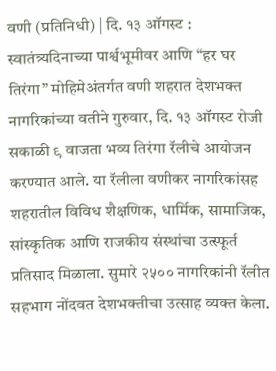वणी (प्रतिनिधी) | दि. १३ ऑगस्ट : स्वातंत्र्यदिनाच्या पार्श्वभूमीवर आणि “हर घर तिरंगा” मोहिमेअंतर्गत वणी शहरात देशभक्त नागरिकांच्या वतीने गुरुवार, दि. १३ ऑगस्ट रोजी सकाळी ९ वाजता भव्य तिरंगा रॅलीचे आयोजन करण्यात आले. या रॅलीला वणीकर नागरिकांसह शहरातील विविध शैक्षणिक, धार्मिक, सामाजिक, सांस्कृतिक आणि राजकीय संस्थांचा उत्स्फूर्त प्रतिसाद मिळाला. सुमारे २५०० नागरिकांनी रॅलीत सहभाग नोंदवत देशभक्तीचा उत्साह व्यक्त केला.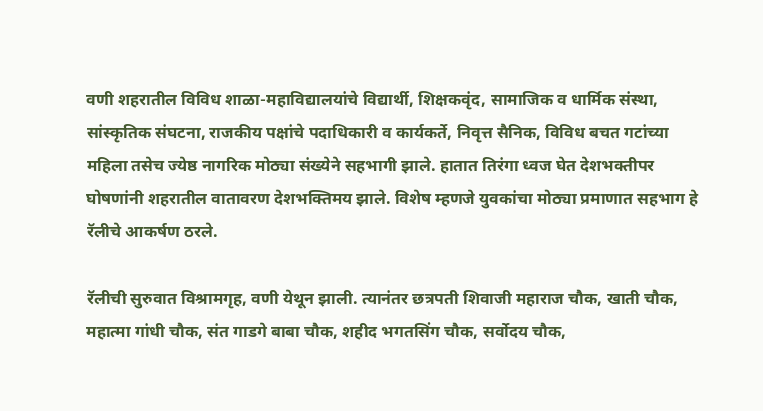वणी शहरातील विविध शाळा-महाविद्यालयांचे विद्यार्थी, शिक्षकवृंद, सामाजिक व धार्मिक संस्था, सांस्कृतिक संघटना, राजकीय पक्षांचे पदाधिकारी व कार्यकर्ते, निवृत्त सैनिक, विविध बचत गटांच्या महिला तसेच ज्येष्ठ नागरिक मोठ्या संख्येने सहभागी झाले. हातात तिरंगा ध्वज घेत देशभक्तीपर घोषणांनी शहरातील वातावरण देशभक्तिमय झाले. विशेष म्हणजे युवकांचा मोठ्या प्रमाणात सहभाग हे रॅलीचे आकर्षण ठरले.

रॅलीची सुरुवात विश्रामगृह, वणी येथून झाली. त्यानंतर छत्रपती शिवाजी महाराज चौक, खाती चौक, महात्मा गांधी चौक, संत गाडगे बाबा चौक, शहीद भगतसिंग चौक, सर्वोदय चौक,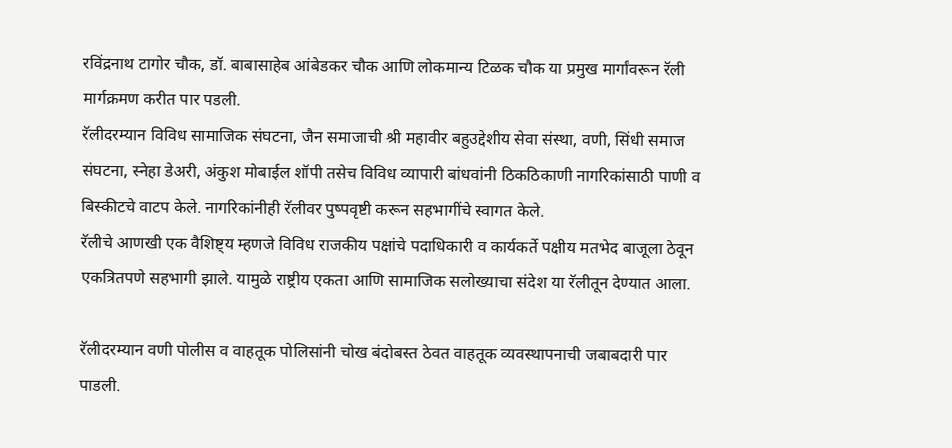रविंद्रनाथ टागोर चौक, डॉ. बाबासाहेब आंबेडकर चौक आणि लोकमान्य टिळक चौक या प्रमुख मार्गांवरून रॅली मार्गक्रमण करीत पार पडली.
रॅलीदरम्यान विविध सामाजिक संघटना, जैन समाजाची श्री महावीर बहुउद्देशीय सेवा संस्था, वणी, सिंधी समाज संघटना, स्नेहा डेअरी, अंकुश मोबाईल शॉपी तसेच विविध व्यापारी बांधवांनी ठिकठिकाणी नागरिकांसाठी पाणी व बिस्कीटचे वाटप केले. नागरिकांनीही रॅलीवर पुष्पवृष्टी करून सहभागींचे स्वागत केले.
रॅलीचे आणखी एक वैशिष्ट्य म्हणजे विविध राजकीय पक्षांचे पदाधिकारी व कार्यकर्ते पक्षीय मतभेद बाजूला ठेवून एकत्रितपणे सहभागी झाले. यामुळे राष्ट्रीय एकता आणि सामाजिक सलोख्याचा संदेश या रॅलीतून देण्यात आला.

रॅलीदरम्यान वणी पोलीस व वाहतूक पोलिसांनी चोख बंदोबस्त ठेवत वाहतूक व्यवस्थापनाची जबाबदारी पार पाडली.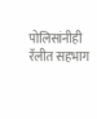पोलिसांनीही रॅलीत सहभाग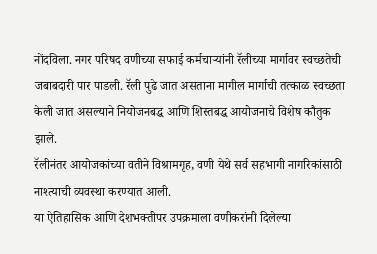नोंदविला. नगर परिषद वणीच्या सफाई कर्मचाऱ्यांनी रॅलीच्या मार्गावर स्वच्छतेची जबाबदारी पार पाडली. रॅली पुढे जात असताना मागील मार्गाची तत्काळ स्वच्छता केली जात असल्याने नियोजनबद्ध आणि शिस्तबद्ध आयोजनाचे विशेष कौतुक झाले.
रॅलीनंतर आयोजकांच्या वतीने विश्रामगृह, वणी येथे सर्व सहभागी नागरिकांसाठी नाश्त्याची व्यवस्था करण्यात आली.
या ऐतिहासिक आणि देशभक्तीपर उपक्रमाला वणीकरांनी दिलेल्या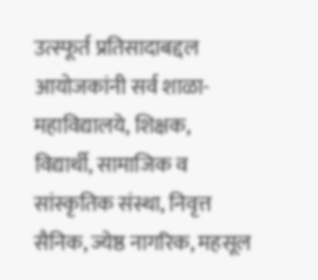उत्स्फूर्त प्रतिसादाबद्दल आयोजकांनी सर्व शाळा-महाविद्यालये, शिक्षक, विद्यार्थी, सामाजिक व सांस्कृतिक संस्था, निवृत्त सैनिक, ज्येष्ठ नागरिक, महसूल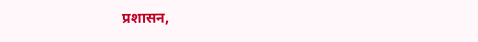प्रशासन,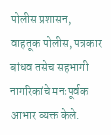पोलीस प्रशासन, वाहतूक पोलीस, पत्रकार बांधव तसेच सहभागी नागरिकांचे मनःपूर्वक आभार व्यक्त केले.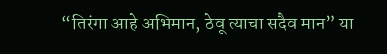“तिरंगा आहे अभिमान, ठेवू त्याचा सदैव मान” या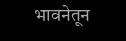भावनेतून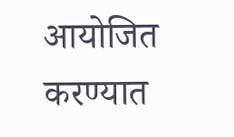आयोजित करण्यात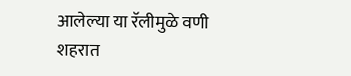आलेल्या या रॅलीमुळे वणी शहरात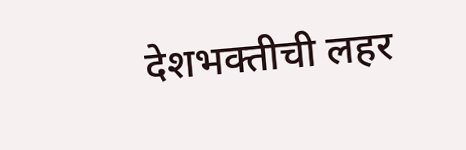देशभक्तीची लहर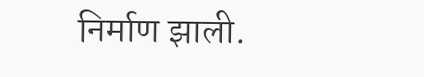निर्माण झाली.